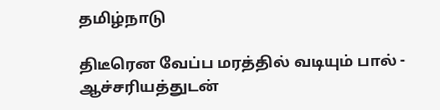தமிழ்நாடு

திடீரென வேப்ப மரத்தில் வடியும் பால் - ஆச்சரியத்துடன்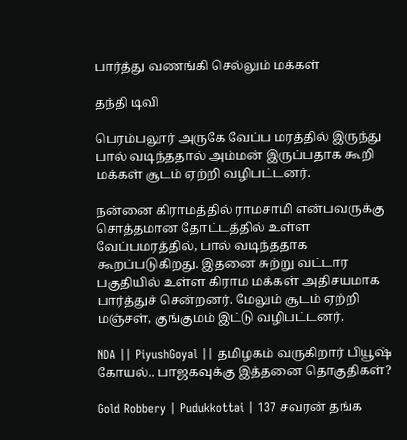பார்த்து வணங்கி செல்லும் மக்கள்

தந்தி டிவி

பெரம்பலூர் அருகே வேப்ப மரத்தில் இருந்து பால் வடிந்ததால் அம்மன் இருப்பதாக கூறி மக்கள் சூடம் ஏற்றி வழிபட்டனர்.

நன்னை கிராமத்தில் ராமசாமி என்பவருக்கு சொத்தமான தோட்டத்தில் உள்ள வேப்பமரத்தில், பால் வடிந்ததாக கூறப்படுகிறது. இதனை சுற்று வட்டார பகுதியில் உள்ள கிராம மக்கள் அதிசயமாக பார்த்துச் சென்றனர். மேலும் சூடம் ஏற்றி மஞ்சள், குங்குமம் இட்டு வழிபட்டனர்.

NDA || PiyushGoyal || தமிழகம் வருகிறார் பியூஷ் கோயல்.. பாஜகவுக்கு இத்தனை தொகுதிகள்?

Gold Robbery | Pudukkottai | 137 சவரன் தங்க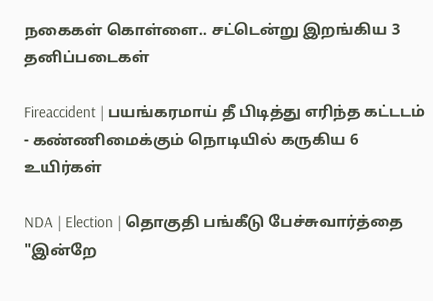நகைகள் கொள்ளை.. சட்டென்று இறங்கிய 3 தனிப்படைகள்

Fireaccident | பயங்கரமாய் தீ பிடித்து எரிந்த கட்டடம் - கண்ணிமைக்கும் நொடியில் கருகிய 6 உயிர்கள்

NDA | Election | தொகுதி பங்கீடு பேச்சுவார்த்தை "இன்றே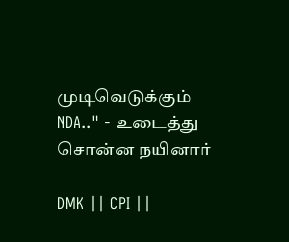முடிவெடுக்கும் NDA.." - உடைத்து சொன்ன நயினார்

DMK || CPI ||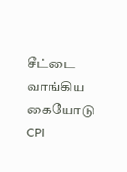சீட்டை வாங்கிய கையோடு CPI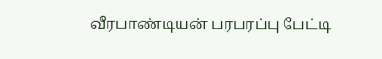வீரபாண்டியன் பரபரப்பு பேட்டி